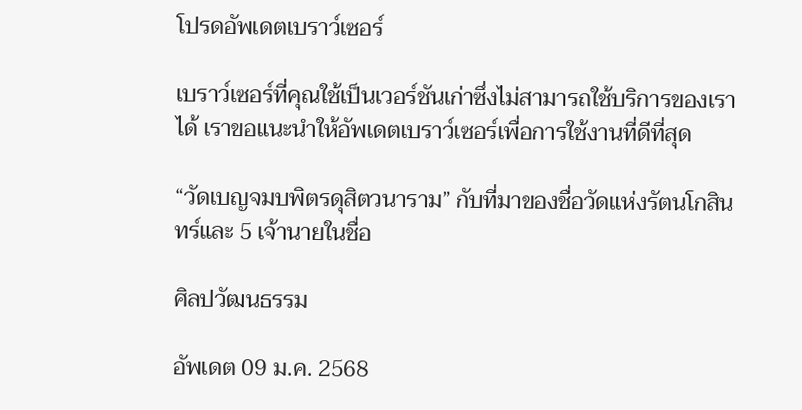โปรดอัพเดตเบราว์เซอร์

เบราว์เซอร์ที่คุณใช้เป็นเวอร์ชันเก่าซึ่งไม่สามารถใช้บริการของเราได้ เราขอแนะนำให้อัพเดตเบราว์เซอร์เพื่อการใช้งานที่ดีที่สุด

“วัดเบญจมบพิตรดุสิตวนาราม” กับที่มาของชื่อวัดแห่งรัตนโกสินทร์และ 5 เจ้านายในชื่อ

ศิลปวัฒนธรรม

อัพเดต 09 ม.ค. 2568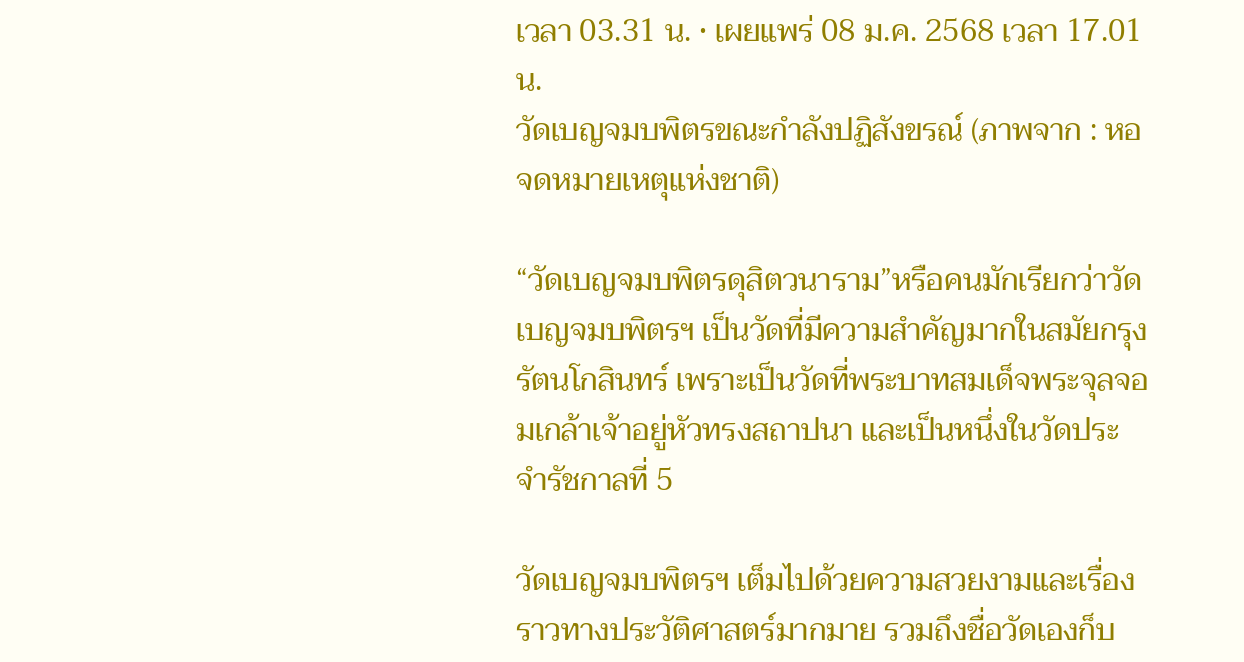เวลา 03.31 น. • เผยแพร่ 08 ม.ค. 2568 เวลา 17.01 น.
วัดเบญจมบพิตรขณะกำลังปฏิสังขรณ์ (ภาพจาก : หอจดหมายเหตุแห่งชาติ)

“วัดเบญจมบพิตรดุสิตวนาราม”หรือคนมักเรียกว่าวัดเบญจมบพิตรฯ เป็นวัดที่มีความสำคัญมากในสมัยกรุงรัตนโกสินทร์ เพราะเป็นวัดที่พระบาทสมเด็จพระจุลจอมเกล้าเจ้าอยู่หัวทรงสถาปนา และเป็นหนึ่งในวัดประจำรัชกาลที่ 5

วัดเบญจมบพิตรฯ เต็มไปด้วยความสวยงามและเรื่องราวทางประวัติศาสตร์มากมาย รวมถึงชื่อวัดเองก็บ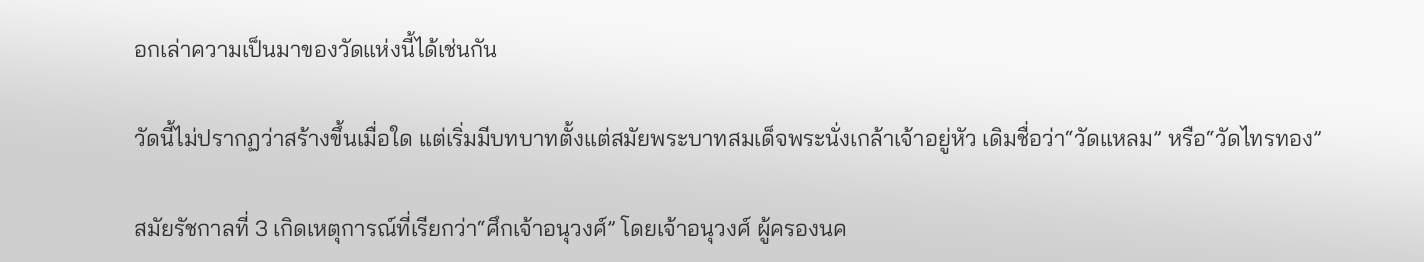อกเล่าความเป็นมาของวัดแห่งนี้ได้เช่นกัน

วัดนี้ไม่ปรากฏว่าสร้างขึ้นเมื่อใด แต่เริ่มมีบทบาทตั้งแต่สมัยพระบาทสมเด็จพระนั่งเกล้าเจ้าอยู่หัว เดิมชื่อว่า“วัดแหลม” หรือ“วัดไทรทอง”

สมัยรัชกาลที่ 3 เกิดเหตุการณ์ที่เรียกว่า“ศึกเจ้าอนุวงศ์” โดยเจ้าอนุวงศ์ ผู้ครองนค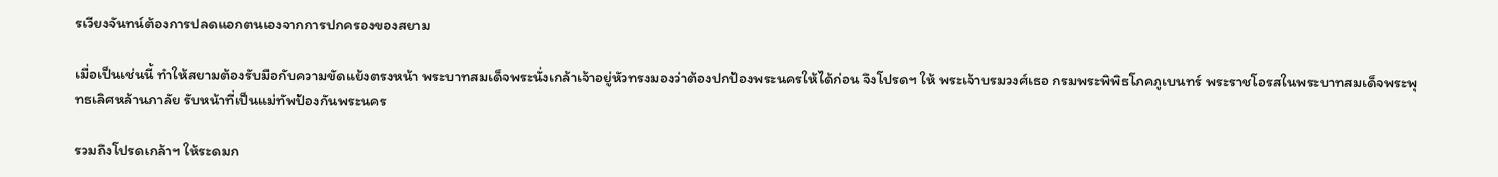รเวียงจันทน์ต้องการปลดแอกตนเองจากการปกครองของสยาม

เมื่อเป็นเช่นนี้ ทำให้สยามต้องรับมือกับความขัดแย้งตรงหน้า พระบาทสมเด็จพระนั่งเกล้าเจ้าอยู่หัวทรงมองว่าต้องปกป้องพระนครให้ได้ก่อน จึงโปรดฯ ให้ พระเจ้าบรมวงศ์เธอ กรมพระพิพิธโภคภูเบนทร์ พระราชโอรสในพระบาทสมเด็จพระพุทธเลิศหล้านภาลัย รับหน้าที่เป็นแม่ทัพป้องกันพระนคร

รวมถึงโปรดเกล้าฯ ให้ระดมก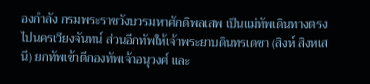องกำลัง กรมพระราชวังบวรมหาศักดิพลเสพ เป็นแม่ทัพเดินทางตรงไปนครเวียงจันทน์ ส่วนอีกทัพให้เจ้าพระยาบดินทรเดชา (สิงห์ สิงหเสนี) ยกทัพเข้าตีกองทัพเจ้าอนุวงศ์ และ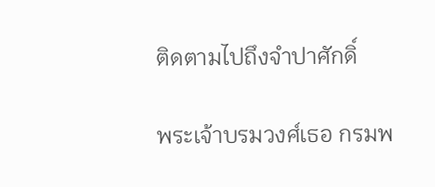ติดตามไปถึงจำปาศักดิ์

พระเจ้าบรมวงศ์เธอ กรมพ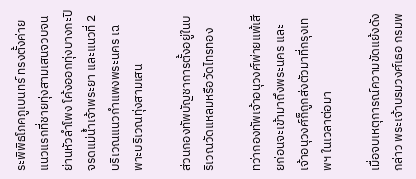ระพิพิธโภคภูเบนทร์ ทรงตั้งค่ายแนวแรกที่ชายทุ่งสามเสนจวบจนย่านหัวลำโพง โค้งออกทุ่งบางกะปิ จรดแม่น้ำเจ้าพระยา และแนวที่ 2 บริเวณแนวกำแพงพระนคร เฉพาะบริเวณทุ่งสามเสน

ส่วนกองทัพบัญชาการตั้งอยู่ในบริเวณวัดแหลมหรือวัดไทรทอง

ทว่ากองทัพเจ้าอนุวงศ์พ่ายแพ้เสียก่อนจะเข้ามาถึงพระนคร และเจ้าอนุวงศ์ก็ถูกส่งตัวมาที่กรุงเทพฯ ในเวลาต่อมา

เมื่อจบเหตุการณ์ความขัดแย้งดังกล่าว พระเจ้าบรมวงศ์เธอ กรมพ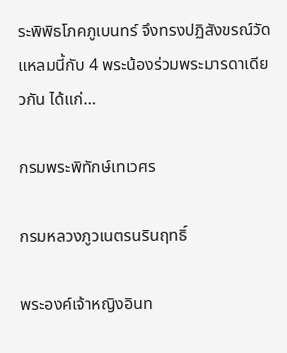ระพิพิธโภคภูเบนทร์ จึงทรงปฏิสังขรณ์วัดแหลมนี้กับ 4 พระน้องร่วมพระมารดาเดียวกัน ได้แก่…

กรมพระพิทักษ์เทเวศร

กรมหลวงภูวเนตรนรินฤทธิ์

พระองค์เจ้าหญิงอินท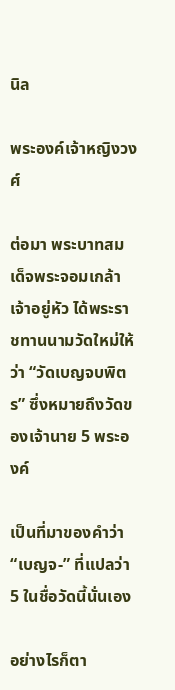นิล

พระองค์เจ้าหญิงวงศ์

ต่อมา พระบาทสมเด็จพระจอมเกล้าเจ้าอยู่หัว ได้พระราชทานนามวัดใหม่ให้ว่า “วัดเบญจบพิตร” ซึ่งหมายถึงวัดของเจ้านาย 5 พระองค์

เป็นที่มาของคำว่า “เบญจ-” ที่แปลว่า 5 ในชื่อวัดนี้นั่นเอง

อย่างไรก็ตา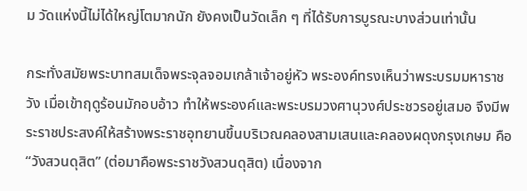ม วัดแห่งนี้ไม่ได้ใหญ่โตมากนัก ยังคงเป็นวัดเล็ก ๆ ที่ได้รับการบูรณะบางส่วนเท่านั้น

กระทั่งสมัยพระบาทสมเด็จพระจุลจอมเกล้าเจ้าอยู่หัว พระองค์ทรงเห็นว่าพระบรมมหาราชวัง เมื่อเข้าฤดูร้อนมักอบอ้าว ทำให้พระองค์และพระบรมวงศานุวงศ์ประชวรอยู่เสมอ จึงมีพระราชประสงค์ให้สร้างพระราชอุทยานขึ้นบริเวณคลองสามเสนและคลองผดุงกรุงเกษม คือ “วังสวนดุสิต” (ต่อมาคือพระราชวังสวนดุสิต) เนื่องจาก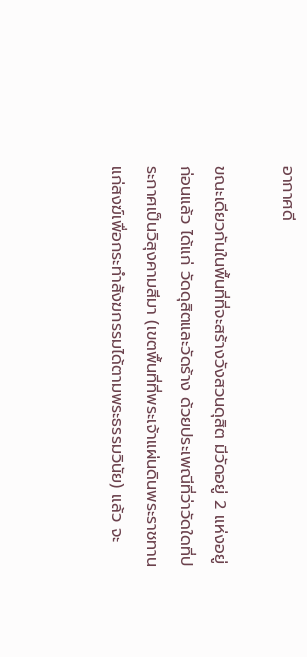อากาศดี

ขณะเดียวกันในพื้นที่ที่จะสร้างวังสวนดุสิต มีวัดอยู่ 2 แห่งอยู่ก่อนแล้ว ได้แก่ วัดดุสิตและวัดร้าง ด้วยประเพณีที่ว่าวัดใดที่ประกาศเป็นวิสุงคามสีมา (เขตพื้นที่ที่พระเจ้าแผ่นดินพระราชทานแก่สงฆ์เพื่อกระทำสังฆกรรมได้ตามพระธรรมวินัย) แล้ว จะ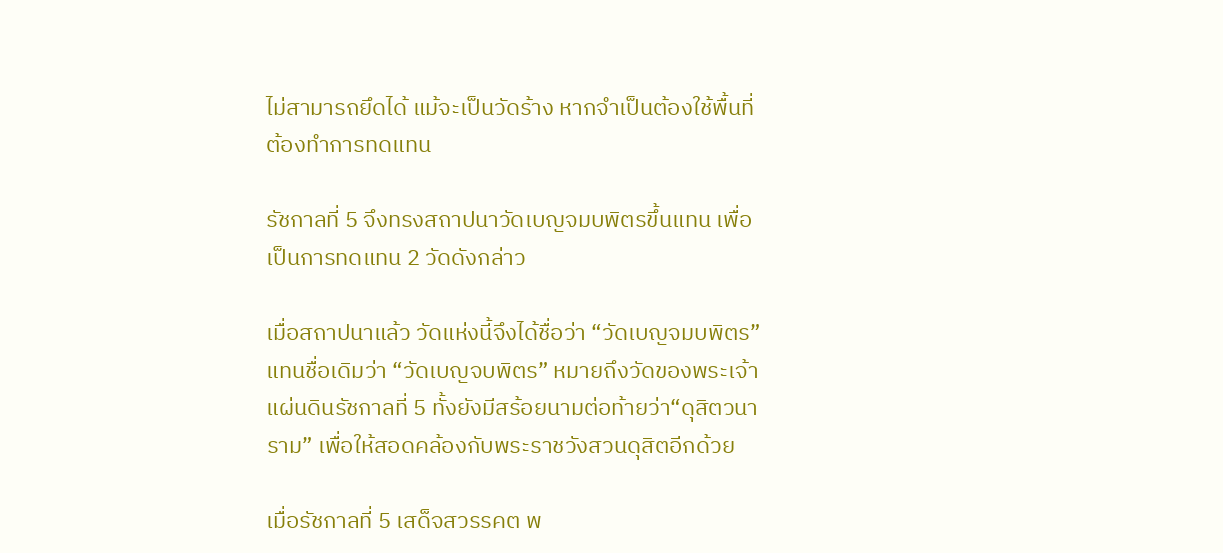ไม่สามารถยึดได้ แม้จะเป็นวัดร้าง หากจำเป็นต้องใช้พื้นที่ต้องทำการทดแทน

รัชกาลที่ 5 จึงทรงสถาปนาวัดเบญจมบพิตรขึ้นแทน เพื่อเป็นการทดแทน 2 วัดดังกล่าว

เมื่อสถาปนาแล้ว วัดแห่งนี้จึงได้ชื่อว่า “วัดเบญจมบพิตร” แทนชื่อเดิมว่า “วัดเบญจบพิตร” หมายถึงวัดของพระเจ้าแผ่นดินรัชกาลที่ 5 ทั้งยังมีสร้อยนามต่อท้ายว่า“ดุสิตวนาราม” เพื่อให้สอดคล้องกับพระราชวังสวนดุสิตอีกด้วย

เมื่อรัชกาลที่ 5 เสด็จสวรรคต พ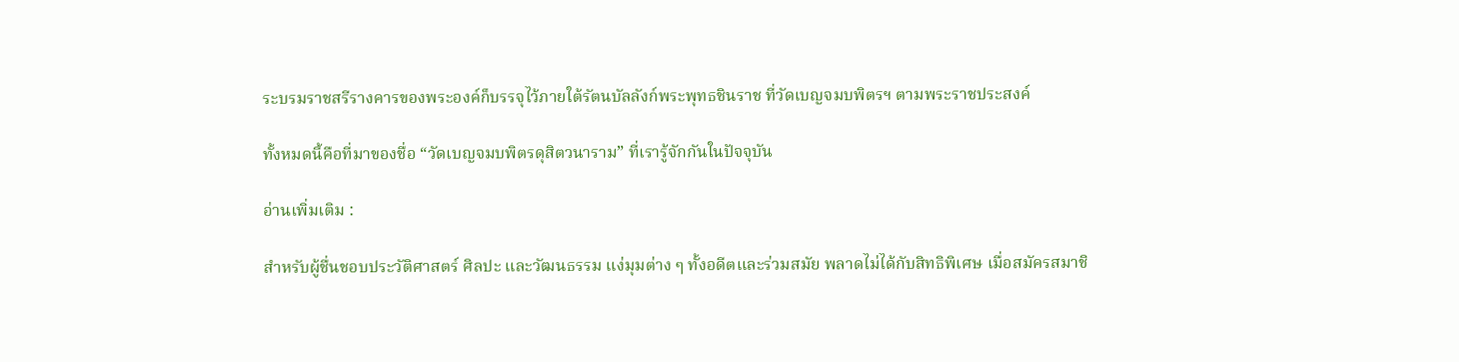ระบรมราชสรีรางคารของพระองค์ก็บรรจุไว้ภายใต้รัตนบัลลังก์พระพุทธชินราช ที่วัดเบญจมบพิตรฯ ตามพระราชประสงค์

ทั้งหมดนี้คือที่มาของชื่อ “วัดเบญจมบพิตรดุสิตวนาราม” ที่เรารู้จักกันในปัจจุบัน

อ่านเพิ่มเติม :

สำหรับผู้ชื่นชอบประวัติศาสตร์ ศิลปะ และวัฒนธรรม แง่มุมต่าง ๆ ทั้งอดีตและร่วมสมัย พลาดไม่ได้กับสิทธิพิเศษ เมื่อสมัครสมาชิ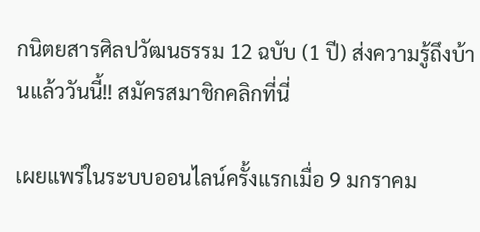กนิตยสารศิลปวัฒนธรรม 12 ฉบับ (1 ปี) ส่งความรู้ถึงบ้านแล้ววันนี้!! สมัครสมาชิกคลิกที่นี่

เผยแพร่ในระบบออนไลน์ครั้งแรกเมื่อ 9 มกราคม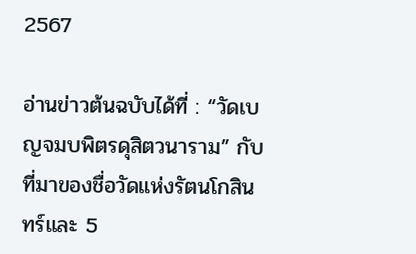2567

อ่านข่าวต้นฉบับได้ที่ : “วัดเบญจมบพิตรดุสิตวนาราม” กับที่มาของชื่อวัดแห่งรัตนโกสินทร์และ 5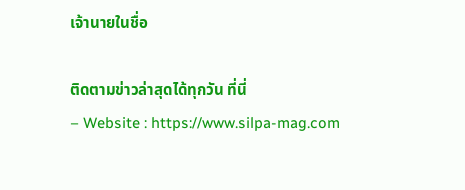เจ้านายในชื่อ

ติดตามข่าวล่าสุดได้ทุกวัน ที่นี่
– Website : https://www.silpa-mag.com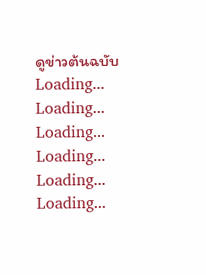ดูข่าวต้นฉบับ
Loading...
Loading...
Loading...
Loading...
Loading...
Loading...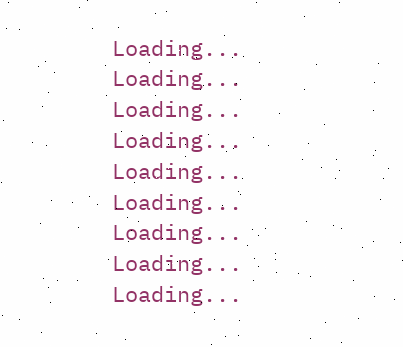Loading...
Loading...
Loading...
Loading...
Loading...
Loading...
Loading...
Loading...
Loading...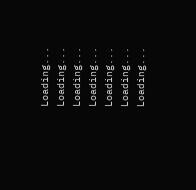Loading...
Loading...
Loading...
Loading...
Loading...
Loading...
Loading...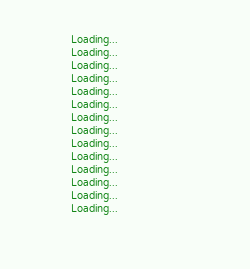Loading...
Loading...
Loading...
Loading...
Loading...
Loading...
Loading...
Loading...
Loading...
Loading...
Loading...
Loading...
Loading...
Loading...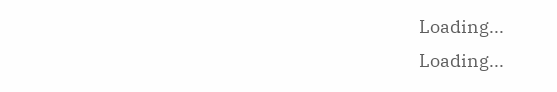Loading...
Loading...